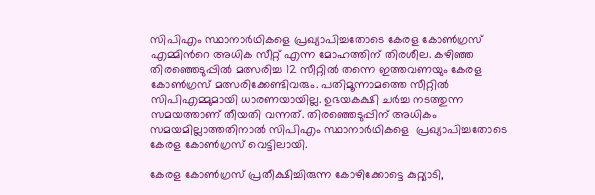സിപിഎം സ്ഥാനാര്‍ഥികളെ പ്രഖ്യാപിച്ചതോടെ കേരള കോണ്‍ഗ്രസ് എമ്മിന്‍റെ അധിക സീറ്റ് എന്ന മോഹത്തിന് തിരശീല. കഴിഞ്ഞ തിരഞ്ഞെടുപ്പില്‍ മത്സരിച്ച 12 സീറ്റില്‍ തന്നെ ഇത്തവണയും കേരള കോണ്‍ഗ്രസ് മത്സരിക്കേണ്ടിവരും. പതിമൂന്നാമത്തെ സീറ്റില്‍ സിപിഎമ്മുമായി ധാരണയായില്ല. ഉഭയകക്ഷി ചര്‍ച്ച നടത്തുന്ന സമയത്താണ് തീയതി വന്നത്. തിരഞ്ഞെടുപ്പിന് അധികം സമയമില്ലാത്തതിനാല്‍ സിപിഎം സ്ഥാനാര്‍ഥികളെ  പ്രഖ്യാപിച്ചതോടെ കേരള കോണ്‍ഗ്രസ് വെട്ടിലായി.

കേരള കോണ്‍ഗ്രസ് പ്രതീക്ഷിച്ചിരുന്ന കോഴിക്കോട്ടെ കുറ്റ്യാടി,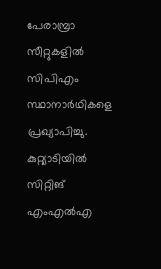പേരാമ്പ്രാ സീറ്റുകളില്‍ സിപിഎം സ്ഥാനാര്‍ഥികളെ പ്രഖ്യാപിച്ചു. കുറ്റ്യാടിയില്‍ സിറ്റിങ് എംഎല്‍എ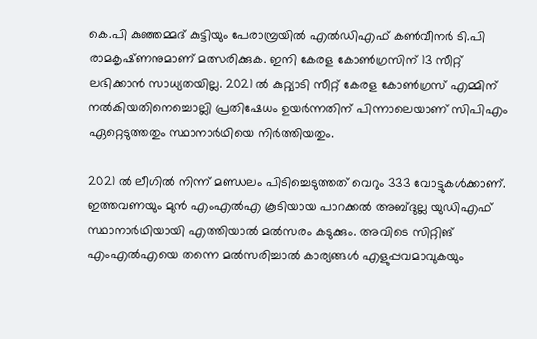കെ.പി കുഞ്ഞമ്മദ്‌ കുട്ടിയും പേരാമ്പ്രയില്‍ എല്‍ഡിഎഫ് കണ്‍വീനര്‍ ടി.പി രാമകൃഷ്‌ണനുമാണ് മത്സരിക്കുക. ഇനി കേരള കോണ്‍ഗ്രസിന് 13 സീറ്റ് ലഭിക്കാന്‍ സാധ്യതയില്ല. 2021 ല്‍ കുറ്റ്യാടി സീറ്റ് കേരള കോണ്‍ഗ്രസ് എമ്മിന് നല്‍കിയതിനെച്ചൊല്ലി പ്രതിഷേധം ഉയര്‍ന്നതിന് പിന്നാലെയാണ് സിപിഎം ഏറ്റെടുത്തതും സ്ഥാനാര്‍ഥിയെ നിര്‍ത്തിയതും.

2021 ല്‍ ലീഗില്‍ നിന്ന് മണ്ഡലം പിടിച്ചെടുത്തത് വെറും 333 വോട്ടുകള്‍ക്കാണ്. ഇത്തവണയും മുന്‍ എംഎല്‍എ കൂടിയായ പാറക്കല്‍ അബ്ദുല്ല യുഡിഎഫ് സ്ഥാനാര്‍ഥിയായി എത്തിയാല്‍ മല്‍സരം കടുക്കും. അവിടെ സിറ്റിങ് എംഎല്‍എയെ തന്നെ മല്‍സരിച്ചാല്‍ കാര്യങ്ങള്‍ എളുപ്പവമാവുകയും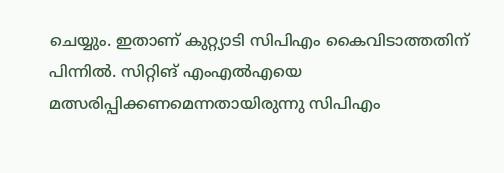ചെയ്യും. ഇതാണ് കുറ്റ്യാടി സിപിഎം കൈവിടാത്തതിന് പിന്നില്‍. സിറ്റിങ് എംഎല്‍എയെ മത്സരിപ്പിക്കണമെന്നതായിരുന്നു സിപിഎം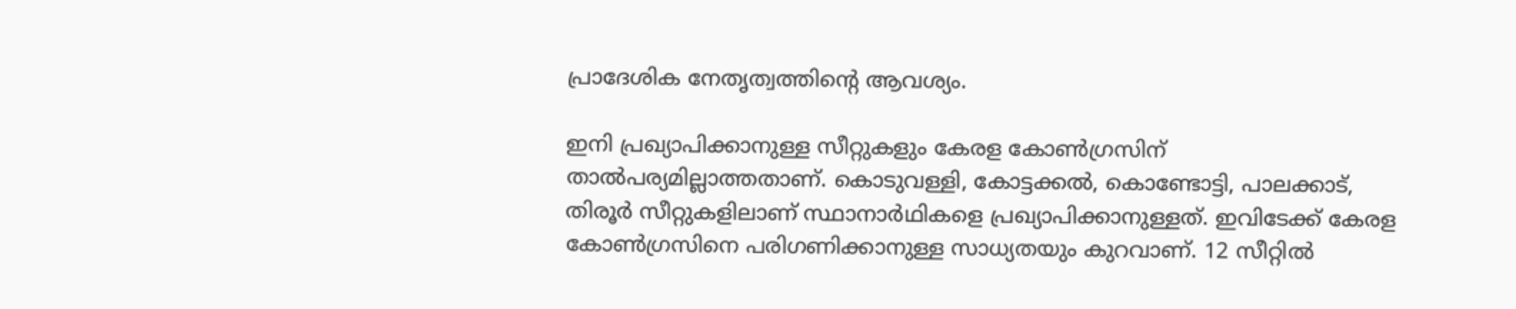പ്രാദേശിക നേതൃത്വത്തിന്‍റെ ആവശ്യം.

ഇനി പ്രഖ്യാപിക്കാനുള്ള സീറ്റുകളും കേരള കോണ്‍ഗ്രസിന് താല്‍പര്യമില്ലാത്തതാണ്. കൊടുവള്ളി, കോട്ടക്കല്‍, കൊണ്ടോട്ടി, പാലക്കാട്, തിരൂര്‍ സീറ്റുകളിലാണ് സ്ഥാനാര്‍ഥികളെ പ്രഖ്യാപിക്കാനുള്ളത്. ഇവിടേക്ക് കേരള കോണ്‍ഗ്രസിനെ പരിഗണിക്കാനുള്ള സാധ്യതയും കുറവാണ്. 12 സീറ്റില്‍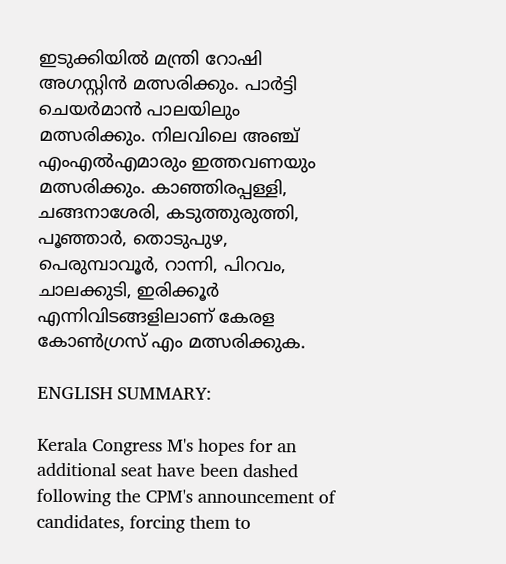ഇടുക്കിയില്‍ മന്ത്രി റോഷി അഗസ്റ്റിന്‍ മത്സരിക്കും. പാര്‍ട്ടി ചെയര്‍മാന്‍ പാലയിലും മത്സരിക്കും. നിലവിലെ അഞ്ച് എംഎല്‍എമാരും ഇത്തവണയും മത്സരിക്കും. കാഞ്ഞിരപ്പള്ളി, ചങ്ങനാശേരി, കടുത്തുരുത്തി, പൂഞ്ഞാർ, തൊടുപുഴ, പെരുമ്പാവൂർ, റാന്നി, പിറവം, ചാലക്കുടി, ഇരിക്കൂർ എന്നിവിടങ്ങളിലാണ് കേരള കോണ്‍ഗ്രസ് എം മത്സരിക്കുക.

ENGLISH SUMMARY:

Kerala Congress M's hopes for an additional seat have been dashed following the CPM's announcement of candidates, forcing them to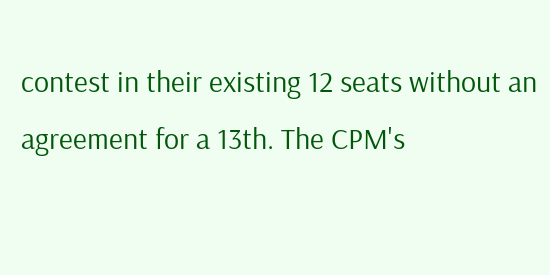contest in their existing 12 seats without an agreement for a 13th. The CPM's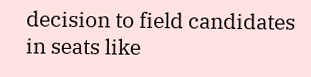decision to field candidates in seats like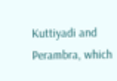Kuttiyadi and Perambra, which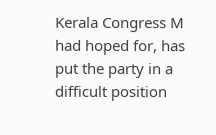Kerala Congress M had hoped for, has put the party in a difficult position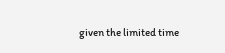given the limited time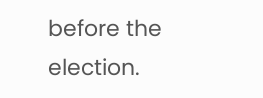before the election.